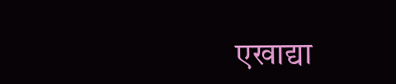एखाद्या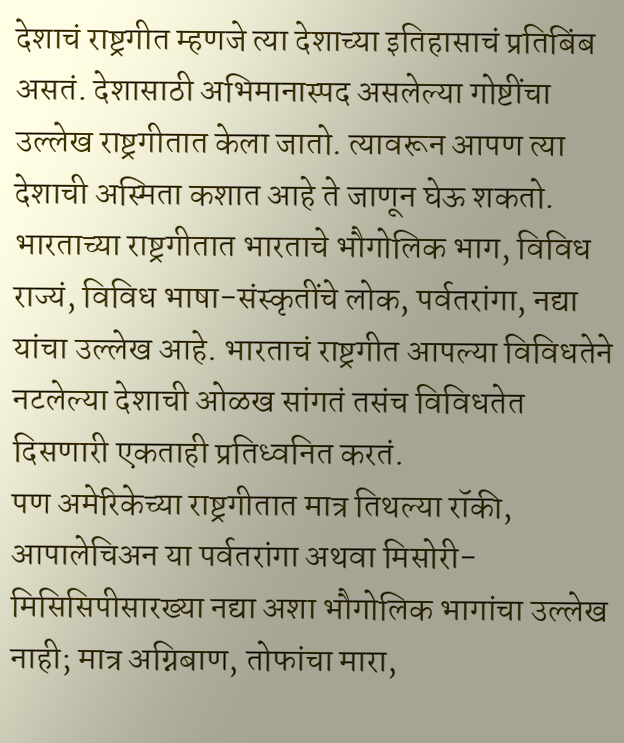देशाचं राष्ट्रगीत म्हणजे त्या देशाच्या इतिहासाचं प्रतिबिंब असतं. देशासाठी अभिमानास्पद असलेल्या गोष्टींचा उल्लेख राष्ट्रगीतात केला जातो. त्यावरून आपण त्या देशाची अस्मिता कशात आहे ते जाणून घेऊ शकतो. भारताच्या राष्ट्रगीतात भारताचे भौगोलिक भाग, विविध राज्यं, विविध भाषा-संस्कृतींचे लोक, पर्वतरांगा, नद्या यांचा उल्लेख आहे. भारताचं राष्ट्रगीत आपल्या विविधतेने नटलेल्या देशाची ओळख सांगतं तसंच विविधतेत दिसणारी एकताही प्रतिध्वनित करतं.
पण अमेरिकेच्या राष्ट्रगीतात मात्र तिथल्या रॉकी, आपालेचिअन या पर्वतरांगा अथवा मिसोरी- मिसिसिपीसारख्या नद्या अशा भौगोलिक भागांचा उल्लेख नाही; मात्र अग्निबाण, तोफांचा मारा,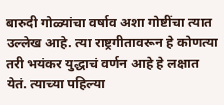बारुदी गोळ्यांचा वर्षाव अशा गोष्टींचा त्यात उल्लेख आहे. त्या राष्ट्रगीतावरून हे कोणत्या तरी भयंकर युद्धाचं वर्णन आहे हे लक्षात येतं. त्याच्या पहिल्या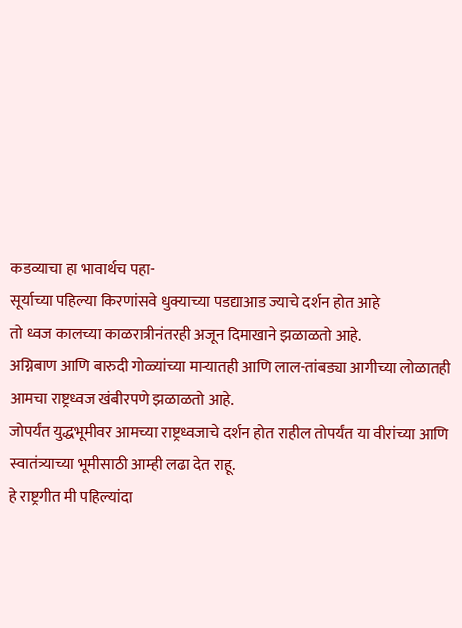कडव्याचा हा भावार्थच पहा-
सूर्याच्या पहिल्या किरणांसवे धुक्याच्या पडद्याआड ज्याचे दर्शन होत आहे
तो ध्वज कालच्या काळरात्रीनंतरही अजून दिमाखाने झळाळतो आहे.
अग्निबाण आणि बारुदी गोळ्यांच्या माऱ्यातही आणि लाल-तांबड्या आगीच्या लोळातही आमचा राष्ट्रध्वज खंबीरपणे झळाळतो आहे.
जोपर्यंत युद्धभूमीवर आमच्या राष्ट्रध्वजाचे दर्शन होत राहील तोपर्यंत या वीरांच्या आणि स्वातंत्र्याच्या भूमीसाठी आम्ही लढा देत राहू.
हे राष्ट्रगीत मी पहिल्यांदा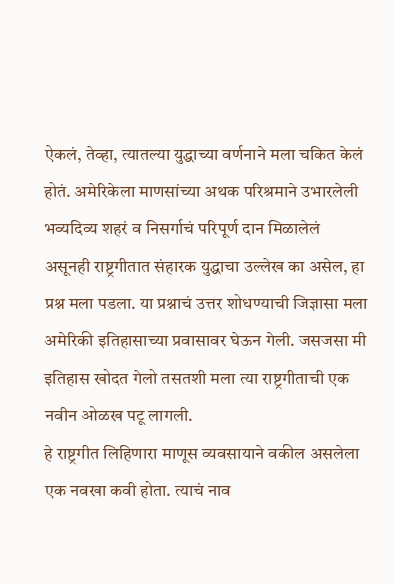ऐकलं, तेव्हा, त्यातल्या युद्धाच्या वर्णनाने मला चकित केलं होतं. अमेरिकेला माणसांच्या अथक परिश्रमाने उभारलेली भव्यदिव्य शहरं व निसर्गाचं परिपूर्ण दान मिळालेलं असूनही राष्ट्रगीतात संहारक युद्धाचा उल्लेख का असेल, हा प्रश्न मला पडला. या प्रश्नाचं उत्तर शोधण्याची जिज्ञासा मला अमेरिकी इतिहासाच्या प्रवासावर घेऊन गेली. जसजसा मी इतिहास खोदत गेलो तसतशी मला त्या राष्ट्रगीताची एक नवीन ओळख पटू लागली.
हे राष्ट्रगीत लिहिणारा माणूस व्यवसायाने वकील असलेला एक नवखा कवी होता. त्याचं नाव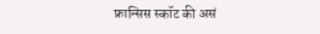फ्रान्सिस स्कॉट की असं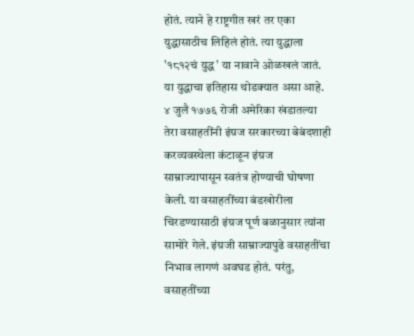होतं. त्याने हे राष्ट्रगीत खरं तर एका युद्धासाठीच लिहिलं होतं. त्या युद्धाला '१८१२चं युद्ध' या नावाने ओळखलं जातं. या युद्धाचा इतिहास थोडक्यात असा आहे.
४ जुलै १७७६ रोजी अमेरिका खंडातल्या तेरा वसाहतींनी इंग्रज सरकारच्या बेबंदशाही करव्यवस्थेला कंटाळून इंग्रज साम्राज्यापासून स्वतंत्र होण्याची घोषणा केली. या वसाहतींच्या बंडखोरीला चिरडण्यासाठी इंग्रज पूर्ण बळानुसार त्यांना सामोरे गेले. इंग्रजी साम्राज्यापुढे वसाहतींचा निभाव लागणं अवघड होतं. परंतु, वसाहतींच्या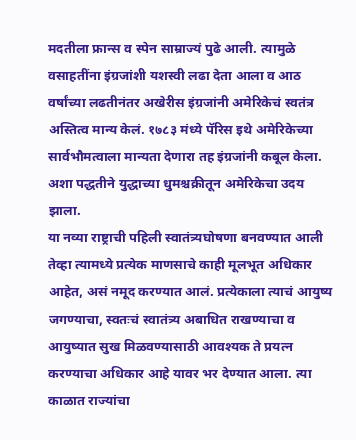मदतीला फ्रान्स व स्पेन साम्राज्यं पुढे आली. त्यामुळे वसाहतींना इंग्रजांशी यशस्वी लढा देता आला व आठ वर्षांच्या लढतीनंतर अखेरीस इंग्रजांनी अमेरिकेचं स्वतंत्र अस्तित्व मान्य केलं. १७८३ मंध्ये पॅरिस इथे अमेरिकेच्या सार्वभौमत्वाला मान्यता देणारा तह इंग्रजांनी कबूल केला. अशा पद्धतीने युद्धाच्या धुमश्चक्रीतून अमेरिकेचा उदय झाला.
या नव्या राष्ट्राची पहिली स्वातंत्र्यघोषणा बनवण्यात आली तेव्हा त्यामध्ये प्रत्येक माणसाचे काही मूलभूत अधिकार आहेत, असं नमूद करण्यात आलं. प्रत्येकाला त्याचं आयुष्य जगण्याचा, स्वतःचं स्वातंत्र्य अबाधित राखण्याचा व आयुष्यात सुख मिळवण्यासाठी आवश्यक ते प्रयत्न करण्याचा अधिकार आहे यावर भर देण्यात आला. त्या काळात राज्यांचा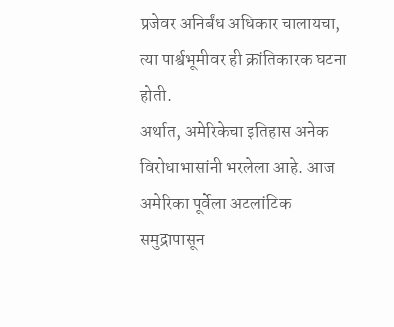प्रजेवर अनिर्बंध अधिकार चालायचा, त्या पार्श्वभूमीवर ही क्रांतिकारक घटना होती.
अर्थात, अमेरिकेचा इतिहास अनेक विरोधाभासांनी भरलेला आहे. आज अमेरिका पूर्वेला अटलांटिक समुद्रापासून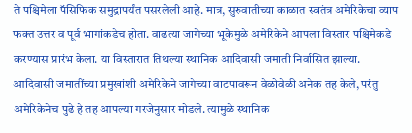ते पश्चिमेला पॅसिफिक समुद्रापर्यंत पसरलेली आहे. मात्र, सुरुवातीच्या काळात स्वतंत्र अमेरिकेचा व्याप फक्त उत्तर व पूर्व भागांकडेच होता. वाढत्या जागेच्या भूकेमुळे अमेरिकेने आपला विस्तार पश्चिमेकडे करण्यास प्रारंभ केला. या विस्तारात तिथल्या स्थानिक आदिवासी जमाती निर्वासित झाल्या. आदिवासी जमातींच्या प्रमुखांशी अमेरिकेने जागेच्या वाटपावरून वेळोवेळी अनेक तह केले, परंतु अमेरिकेनेच पुढे हे तह आपल्या गरजेनुसार मोडले. त्यामुळे स्थानिक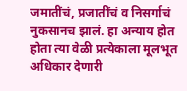जमातींचं, प्रजातींचं व निसर्गाचं नुकसानच झालं. हा अन्याय होत होता त्या वेळी प्रत्येकाला मूलभूत अधिकार देणारी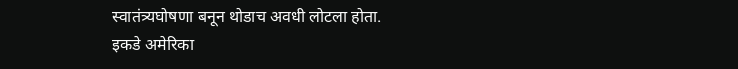स्वातंत्र्यघोषणा बनून थोडाच अवधी लोटला होता.
इकडे अमेरिका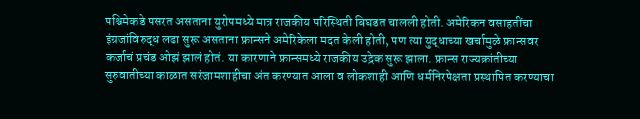पश्चिमेकडे पसरत असताना युरोपमध्ये मात्र राजकीय परिस्थिती बिघडत चालली होती. अमेरिकन वसाहतींचा इंग्रजांविरुद्ध लढा सुरू असताना फ्रान्सने अमेरिकेला मदत केली होती, पण त्या युद्धाच्या खर्चामुळे फ्रान्सवर कर्जाचं प्रचंड ओझं झालं होतं. या कारणाने फ्रान्समध्ये राजकीय उद्रेक सुरू झाला. फ्रान्स राज्यक्रांतीच्या सुरुवातीच्या काळात सरंजामशाहीचा अंत करण्यात आला व लोकशाही आणि धर्मनिरपेक्षता प्रस्थापित करण्याचा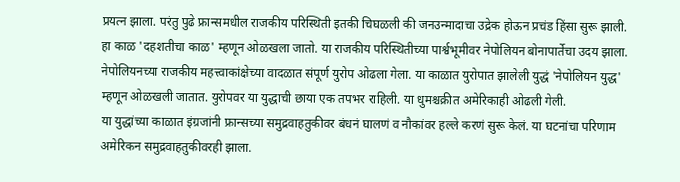प्रयत्न झाला. परंतु पुढे फ्रान्समधील राजकीय परिस्थिती इतकी चिघळली की जनउन्मादाचा उद्रेक होऊन प्रचंड हिंसा सुरू झाली. हा काळ 'दहशतीचा काळ' म्हणून ओळखला जातो. या राजकीय परिस्थितीच्या पार्श्वभूमीवर नेपोलियन बोनापार्तेचा उदय झाला. नेपोलियनच्या राजकीय महत्त्वाकांक्षेच्या वादळात संपूर्ण युरोप ओढला गेला. या काळात युरोपात झालेली युद्धं 'नेपोलियन युद्ध' म्हणून ओळखली जातात. युरोपवर या युद्धाची छाया एक तपभर राहिली. या धुमश्चक्रीत अमेरिकाही ओढली गेली.
या युद्धांच्या काळात इंग्रजांनी फ्रान्सच्या समुद्रवाहतुकीवर बंधनं घालणं व नौकांवर हल्ले करणं सुरू केलं. या घटनांचा परिणाम अमेरिकन समुद्रवाहतुकीवरही झाला.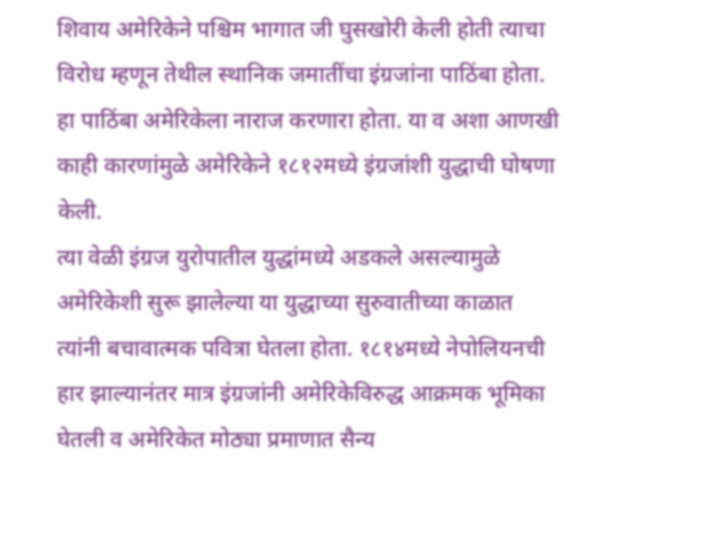शिवाय अमेरिकेने पश्चिम भागात जी घुसखोरी केली होती त्याचा विरोध म्हणून तेथील स्थानिक जमातींचा इंग्रजांना पाठिंबा होता. हा पाठिंबा अमेरिकेला नाराज करणारा होता. या व अशा आणखी काही कारणांमुळे अमेरिकेने १८१२मध्ये इंग्रजांशी युद्धाची घोषणा केली.
त्या वेळी इंग्रज युरोपातील युद्धांमध्ये अडकले असल्यामुळे अमेरिकेशी सुरू झालेल्या या युद्धाच्या सुरुवातीच्या काळात त्यांनी बचावात्मक पवित्रा घेतला होता. १८१४मध्ये नेपोलियनची हार झाल्यानंतर मात्र इंग्रजांनी अमेरिकेविरुद्ध आक्रमक भूमिका घेतली व अमेरिकेत मोठ्या प्रमाणात सैन्य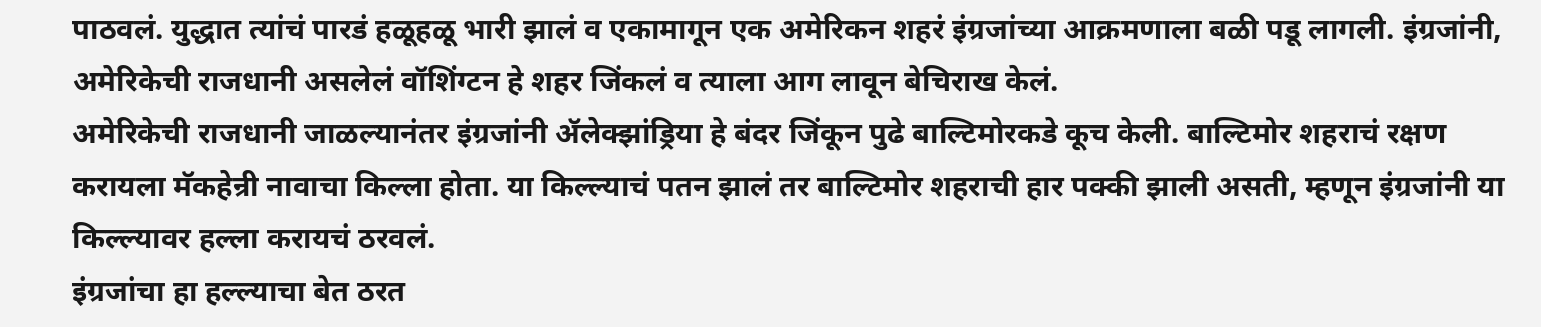पाठवलं. युद्धात त्यांचं पारडं हळूहळू भारी झालं व एकामागून एक अमेरिकन शहरं इंग्रजांच्या आक्रमणाला बळी पडू लागली. इंग्रजांनी, अमेरिकेची राजधानी असलेलं वॉशिंग्टन हे शहर जिंकलं व त्याला आग लावून बेचिराख केलं.
अमेरिकेची राजधानी जाळल्यानंतर इंग्रजांनी ॲलेक्झांड्रिया हे बंदर जिंकून पुढे बाल्टिमोरकडे कूच केली. बाल्टिमोर शहराचं रक्षण करायला मॅकहेन्री नावाचा किल्ला होता. या किल्ल्याचं पतन झालं तर बाल्टिमोर शहराची हार पक्की झाली असती, म्हणून इंग्रजांनी या किल्ल्यावर हल्ला करायचं ठरवलं.
इंग्रजांचा हा हल्ल्याचा बेत ठरत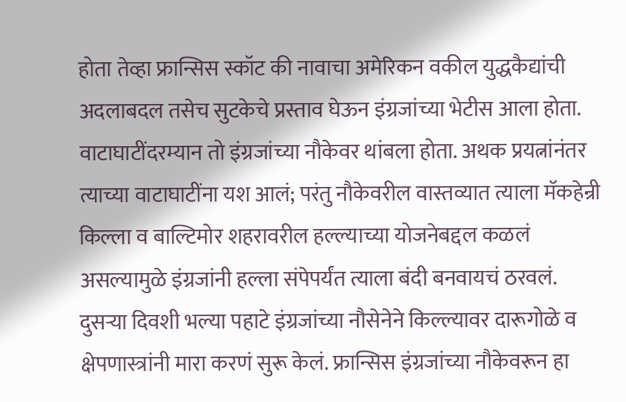होता तेव्हा फ्रान्सिस स्कॉट की नावाचा अमेरिकन वकील युद्धकैद्यांची अदलाबदल तसेच सुटकेचे प्रस्ताव घेऊन इंग्रजांच्या भेटीस आला होता. वाटाघाटींदरम्यान तो इंग्रजांच्या नौकेवर थांबला होता. अथक प्रयत्नांनंतर त्याच्या वाटाघाटींना यश आलं; परंतु नौकेवरील वास्तव्यात त्याला मॅकहेन्री किल्ला व बाल्टिमोर शहरावरील हल्ल्याच्या योजनेबद्दल कळलं असल्यामुळे इंग्रजांनी हल्ला संपेपर्यंत त्याला बंदी बनवायचं ठरवलं.
दुसऱ्या दिवशी भल्या पहाटे इंग्रजांच्या नौसेनेने किल्ल्यावर दारूगोळे व क्षेपणास्त्रांनी मारा करणं सुरू केलं. फ्रान्सिस इंग्रजांच्या नौकेवरून हा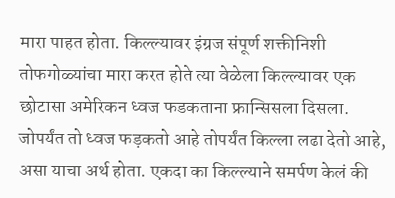मारा पाहत होता. किल्ल्यावर इंग्रज संपूर्ण शक्तीनिशी तोफगोळ्यांचा मारा करत होते त्या वेळेला किल्ल्यावर एक छोटासा अमेरिकन ध्वज फडकताना फ्रान्सिसला दिसला.
जोपर्यंत तो ध्वज फड़कतो आहे तोपर्यंत किल्ला लढा देतो आहे, असा याचा अर्थ होता. एकदा का किल्ल्याने समर्पण केलं की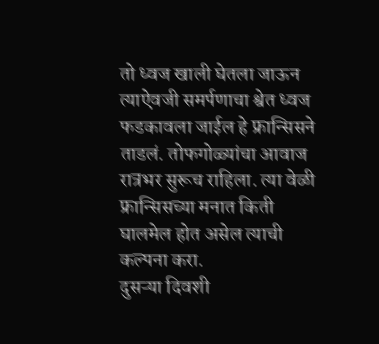तो ध्वज खाली घेतला जाऊन त्याऐवजी समर्पणाचा श्वेत ध्वज फडकावला जाईल हे फ्रान्सिसने ताडलं. तोफगोळ्यांचा आवाज रात्रभर सुरूच राहिला. त्या वेळी फ्रान्सिसच्या मनात किती घालमेल होत असेल त्याची कल्पना करा.
दुसऱ्या दिवशी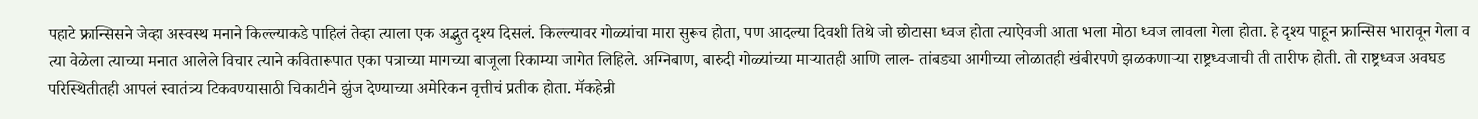पहाटे फ्रान्सिसने जेव्हा अस्वस्थ मनाने किल्ल्याकडे पाहिलं तेव्हा त्याला एक अद्भुत दृश्य दिसलं. किल्ल्यावर गोळ्यांचा मारा सुरूच होता, पण आदल्या दिवशी तिथे जो छोटासा ध्वज होता त्याऐवजी आता भला मोठा ध्वज लावला गेला होता. हे दृश्य पाहून फ्रान्सिस भारावून गेला व त्या वेळेला त्याच्या मनात आलेले विचार त्याने कवितारूपात एका पत्राच्या मागच्या बाजूला रिकाम्या जागेत लिहिले. अग्निबाण, बारुदी गोळ्यांच्या माऱ्यातही आणि लाल- तांबड्या आगीच्या लोळातही खंबीरपणे झळकणाऱ्या राष्ट्रध्वजाची ती तारीफ होती. तो राष्ट्रध्वज अवघड परिस्थितीतही आपलं स्वातंत्र्य टिकवण्यासाठी चिकाटीने झुंज देण्याच्या अमेरिकन वृत्तीचं प्रतीक होता. मॅकहेन्री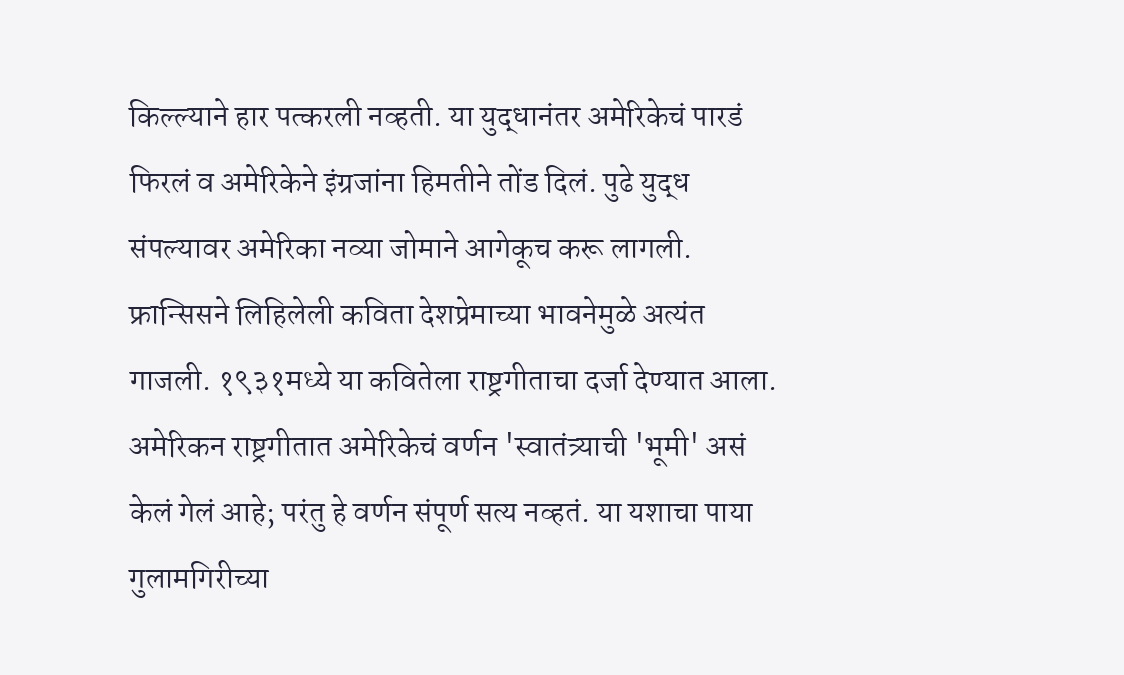किल्ल्याने हार पत्करली नव्हती. या युद्धानंतर अमेरिकेचं पारडं फिरलं व अमेरिकेने इंग्रजांना हिमतीने तोंड दिलं. पुढे युद्ध संपल्यावर अमेरिका नव्या जोमाने आगेकूच करू लागली. फ्रान्सिसने लिहिलेली कविता देशप्रेमाच्या भावनेमुळे अत्यंत गाजली. १९३१मध्ये या कवितेला राष्ट्रगीताचा दर्जा देण्यात आला.
अमेरिकन राष्ट्रगीतात अमेरिकेचं वर्णन 'स्वातंत्र्याची 'भूमी' असं केलं गेलं आहे; परंतु हे वर्णन संपूर्ण सत्य नव्हतं. या यशाचा पाया गुलामगिरीच्या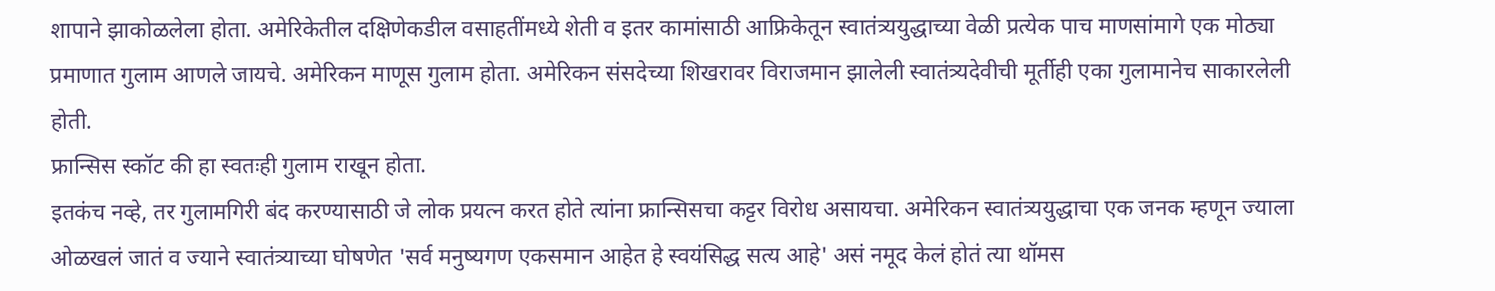शापाने झाकोळलेला होता. अमेरिकेतील दक्षिणेकडील वसाहतींमध्ये शेती व इतर कामांसाठी आफ्रिकेतून स्वातंत्र्ययुद्धाच्या वेळी प्रत्येक पाच माणसांमागे एक मोठ्या प्रमाणात गुलाम आणले जायचे. अमेरिकन माणूस गुलाम होता. अमेरिकन संसदेच्या शिखरावर विराजमान झालेली स्वातंत्र्यदेवीची मूर्तीही एका गुलामानेच साकारलेली होती.
फ्रान्सिस स्कॉट की हा स्वतःही गुलाम राखून होता.
इतकंच नव्हे, तर गुलामगिरी बंद करण्यासाठी जे लोक प्रयत्न करत होते त्यांना फ्रान्सिसचा कट्टर विरोध असायचा. अमेरिकन स्वातंत्र्ययुद्धाचा एक जनक म्हणून ज्याला ओळखलं जातं व ज्याने स्वातंत्र्याच्या घोषणेत 'सर्व मनुष्यगण एकसमान आहेत हे स्वयंसिद्ध सत्य आहे' असं नमूद केलं होतं त्या थॉमस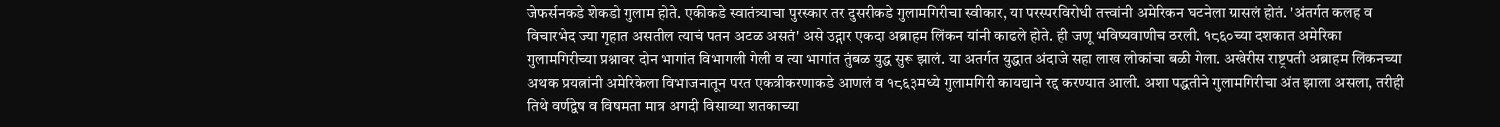जेफर्सनकडे शेकडो गुलाम होते. एकीकडे स्वातंत्र्याचा पुरस्कार तर दुसरीकडे गुलामगिरीचा स्वीकार, या परस्परविरोधी तत्त्वांनी अमेरिकन घटनेला ग्रासलं होतं. 'अंतर्गत कलह व विचारभेद ज्या गृहात असतील त्याचं पतन अटळ असतं' असे उद्गार एकदा अब्राहम लिंकन यांनी काढले होते. ही जणू भविष्यवाणीच ठरली. १८६०च्या दशकात अमेरिका गुलामगिरीच्या प्रश्नावर दोन भागांत विभागली गेली व त्या भागांत तुंबळ युद्ध सुरू झालं. या अतर्गत युद्धात अंदाजे सहा लाख लोकांचा बळी गेला. अखेरीस राष्ट्रपती अब्राहम लिंकनच्या अथक प्रयत्नांनी अमेरिकेला विभाजनातून परत एकत्रीकरणाकडे आणलं व १८६३मध्ये गुलामगिरी कायद्याने रद्द करण्यात आली. अशा पद्धतीने गुलामगिरीचा अंत झाला असला, तरीही तिथे वर्णद्वेष व विषमता मात्र अगदी विसाव्या शतकाच्या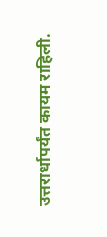उत्तरार्धापर्यंत कायम राहिली.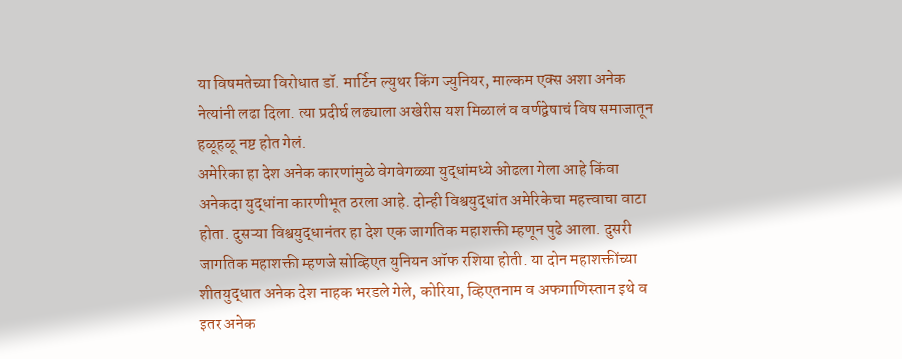या विषमतेच्या विरोधात डॉ. मार्टिन ल्युथर किंग ज्युनियर, माल्कम एक्स अशा अनेक नेत्यांनी लढा दिला. त्या प्रदीर्घ लढ्याला अखेरीस यश मिळालं व वर्णद्वेषाचं विष समाजातून हळूहळू नष्ट होत गेलं.
अमेरिका हा देश अनेक कारणांमुळे वेगवेगळ्या युद्धांमध्ये ओढला गेला आहे किंवा अनेकदा युद्धांना कारणीभूत ठरला आहे. दोन्ही विश्वयुद्धांत अमेरिकेचा महत्त्वाचा वाटा होता. दुसऱ्या विश्वयुद्धानंतर हा देश एक जागतिक महाशक्ती म्हणून पुढे आला. दुसरी जागतिक महाशक्ती म्हणजे सोव्हिएत युनियन ऑफ रशिया होती. या दोन महाशक्तींच्या शीतयुद्धात अनेक देश नाहक भरडले गेले, कोरिया, व्हिएतनाम व अफगाणिस्तान इथे व इतर अनेक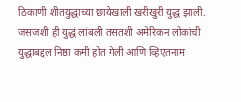ठिकाणी शीतयुद्धाच्या छायेखाली खरीखुरी युद्ध झाली. जसजशी ही युद्धं लांबली तसतशी अमेरिकन लोकांची युद्धाबद्दल निष्ठा कमी होत गेली आणि व्हिएतनाम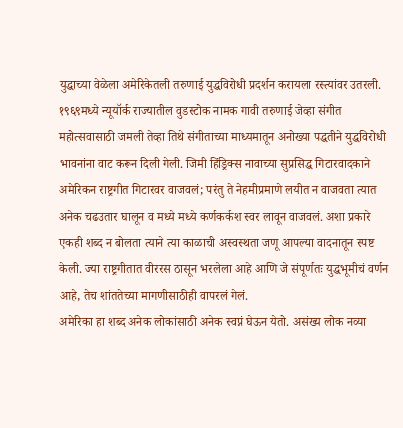युद्धाच्या वेळेला अमेरिकेतली तरुणाई युद्धविरोधी प्रदर्शन करायला रस्त्यांवर उतरली.
१९६९मध्ये न्यूयॉर्क राज्यातील वुडस्टोक नामक गावी तरुणाई जेव्हा संगीत महोत्सवासाठी जमली तेव्हा तिथे संगीताच्या माध्यमातून अनोख्या पद्धतीने युद्धविरोधी भावनांना वाट करून दिली गेली. जिमी हिंड्रिक्स नावाच्या सुप्रसिद्ध गिटारवादकाने अमेरिकन राष्ट्रगीत गिटारवर वाजवलं; परंतु ते नेहमीप्रमाणे लयीत न वाजवता त्यात अनेक चढउतार घालून व मध्ये मध्ये कर्णकर्कश स्वर लावून वाजवलं. अशा प्रकारे एकही शब्द न बोलता त्याने त्या काळाची अस्वस्थता जणू आपल्या वादनातून स्पष्ट केली. ज्या राष्ट्रगीतात वीररस ठासून भरलेला आहे आणि जे संपूर्णतः युद्धभूमीचं वर्णन आहे, तेच शांततेच्या मागणीसाठीही वापरलं गेलं.
अमेरिका हा शब्द अनेक लोकांसाठी अनेक स्वप्नं घेऊन येतो. असंख्य लोक नव्या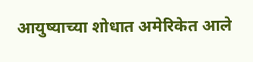आयुष्याच्या शोधात अमेरिकेत आले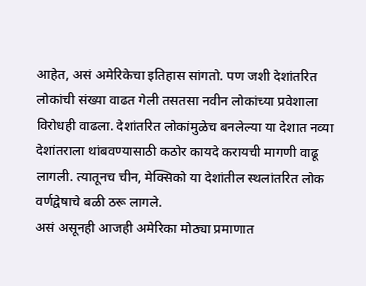आहेत, असं अमेरिकेचा इतिहास सांगतो. पण जशी देशांतरित लोकांची संख्या वाढत गेली तसतसा नवीन लोकांच्या प्रवेशाला विरोधही वाढला. देशांतरित लोकांमुळेच बनलेल्या या देशात नव्या देशांतराला थांबवण्यासाठी कठोर कायदे करायची मागणी वाढू लागली. त्यातूनच चीन, मेक्सिको या देशांतील स्थलांतरित लोक वर्णद्वेषाचे बळी ठरू लागले.
असं असूनही आजही अमेरिका मोठ्या प्रमाणात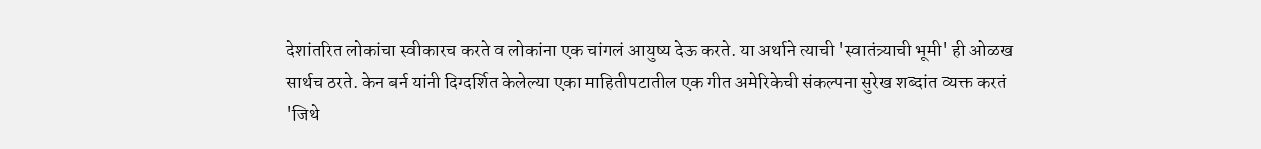देशांतरित लोकांचा स्वीकारच करते व लोकांना एक चांगलं आयुष्य देऊ करते. या अर्थाने त्याची 'स्वातंत्र्याची भूमी' ही ओळख सार्थच ठरते. केन बर्न यांनी दिग्दर्शित केलेल्या एका माहितीपटातील एक गीत अमेरिकेची संकल्पना सुरेख शब्दांत व्यक्त करतं
'जिथे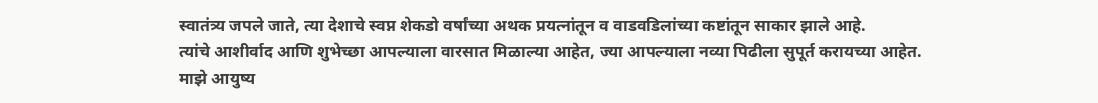स्वातंत्र्य जपले जाते, त्या देशाचे स्वप्न शेकडो वर्षांच्या अथक प्रयत्नांतून व वाडवडिलांच्या कष्टांतून साकार झाले आहे.
त्यांचे आशीर्वाद आणि शुभेच्छा आपल्याला वारसात मिळाल्या आहेत, ज्या आपल्याला नव्या पिढीला सुपूर्त करायच्या आहेत.
माझे आयुष्य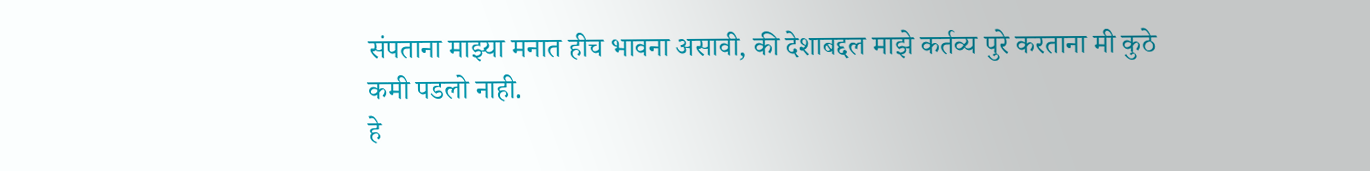संपताना माझ्या मनात हीच भावना असावी, की देशाबद्दल माझे कर्तव्य पुरे करताना मी कुठे कमी पडलो नाही.
हे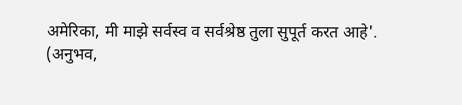अमेरिका, मी माझे सर्वस्व व सर्वश्रेष्ठ तुला सुपूर्त करत आहे'.
(अनुभव,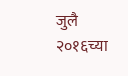जुलै २०१६च्या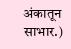अंकातून साभार.)